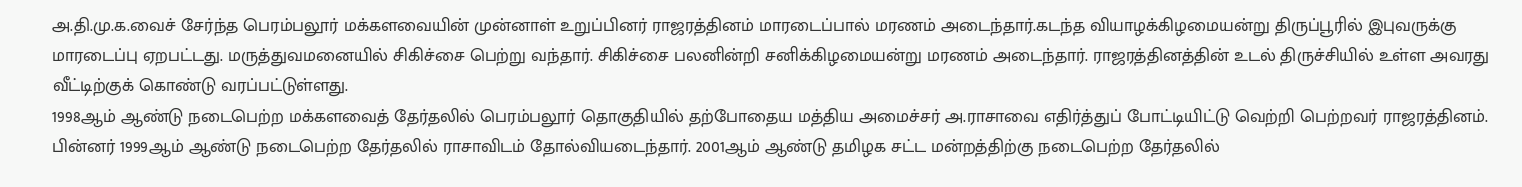அ.தி.மு.க.வைச் சேர்ந்த பெரம்பலூர் மக்களவையின் முன்னாள் உறுப்பினர் ராஜரத்தினம் மாரடைப்பால் மரணம் அடைந்தார்.கடந்த வியாழக்கிழமையன்று திருப்பூரில் இபுவருக்கு மாரடைப்பு ஏறபட்டது. மருத்துவமனையில் சிகிச்சை பெற்று வந்தார். சிகிச்சை பலனின்றி சனிக்கிழமையன்று மரணம் அடைந்தார். ராஜரத்தினத்தின் உடல் திருச்சியில் உள்ள அவரது வீட்டிற்குக் கொண்டு வரப்பட்டுள்ளது.
1998ஆம் ஆண்டு நடைபெற்ற மக்களவைத் தேர்தலில் பெரம்பலூர் தொகுதியில் தற்போதைய மத்திய அமைச்சர் அ.ராசாவை எதிர்த்துப் போட்டியிட்டு வெற்றி பெற்றவர் ராஜரத்தினம்.
பின்னர் 1999ஆம் ஆண்டு நடைபெற்ற தேர்தலில் ராசாவிடம் தோல்வியடைந்தார். 2001ஆம் ஆண்டு தமிழக சட்ட மன்றத்திற்கு நடைபெற்ற தேர்தலில்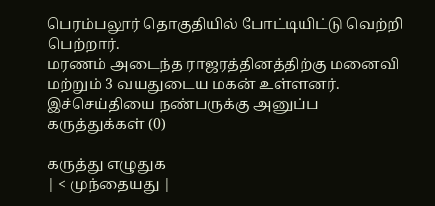பெரம்பலூர் தொகுதியில் போட்டியிட்டு வெற்றி பெற்றார்.
மரணம் அடைந்த ராஜரத்தினத்திற்கு மனைவி மற்றும் 3 வயதுடைய மகன் உள்ளனர்.
இச்செய்தியை நண்பருக்கு அனுப்ப
கருத்துக்கள் (0)

கருத்து எழுதுக
| < முந்தையது |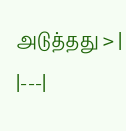அடுத்தது > |
|---|